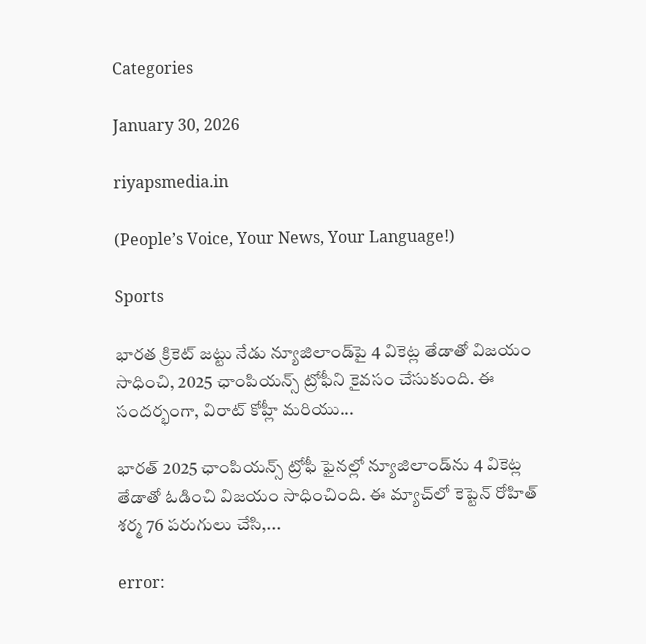Categories

January 30, 2026

riyapsmedia.in

(People’s Voice, Your News, Your Language!)

Sports

భారత క్రికెట్ జట్టు నేడు న్యూజిలాండ్‌పై 4 వికెట్ల తేడాతో విజయం సాధించి, 2025 ఛాంపియన్స్ ట్రోఫీని కైవసం చేసుకుంది. ఈ సందర్భంగా, విరాట్ కోహ్లీ మరియు...

భారత్‌ 2025 ఛాంపియన్స్‌ ట్రోఫీ ఫైనల్లో న్యూజిలాండ్‌ను 4 వికెట్ల తేడాతో ఓడించి విజయం సాధించింది. ఈ మ్యాచ్‌లో కెప్టెన్‌ రోహిత్‌ శర్మ 76 పరుగులు చేసి,...

error: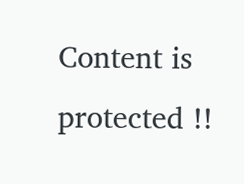Content is protected !!